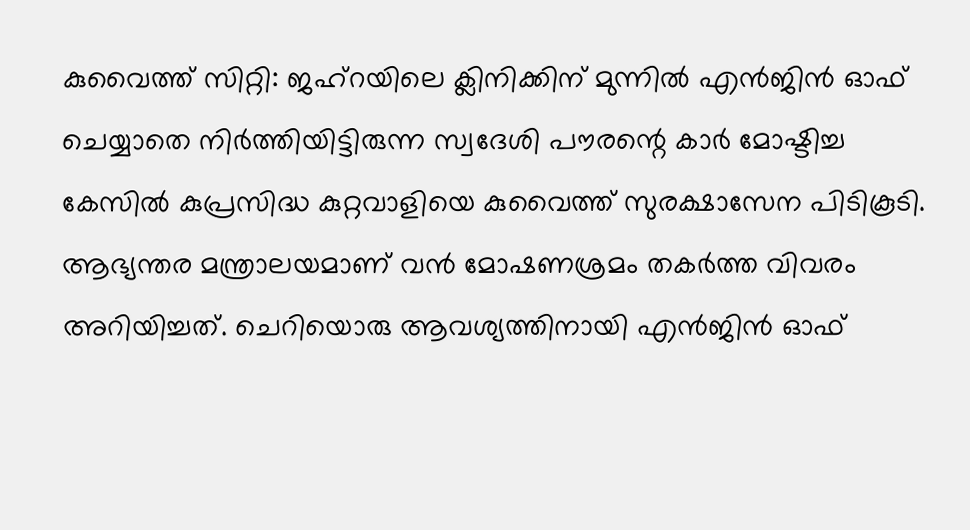കുവൈത്ത് സിറ്റി: ജഹ്റയിലെ ക്ലിനിക്കിന് മുന്നിൽ എൻജിൻ ഓഫ് ചെയ്യാതെ നിർത്തിയിട്ടിരുന്ന സ്വദേശി പൗരന്റെ കാർ മോഷ്ടിച്ച കേസിൽ കുപ്രസിദ്ധ കുറ്റവാളിയെ കുവൈത്ത് സുരക്ഷാസേന പിടികൂടി. ആഭ്യന്തര മന്ത്രാലയമാണ് വൻ മോഷണശ്രമം തകർത്ത വിവരം അറിയിച്ചത്. ചെറിയൊരു ആവശ്യത്തിനായി എൻജിൻ ഓഫ്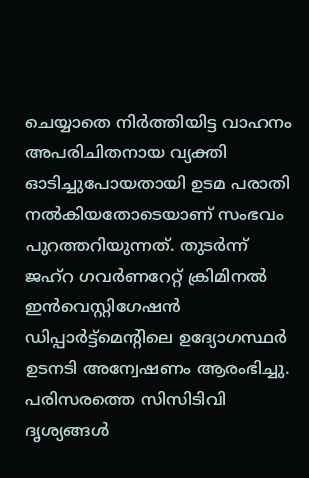ചെയ്യാതെ നിർത്തിയിട്ട വാഹനം അപരിചിതനായ വ്യക്തി ഓടിച്ചുപോയതായി ഉടമ പരാതി നൽകിയതോടെയാണ് സംഭവം പുറത്തറിയുന്നത്. തുടർന്ന് ജഹ്റ ഗവർണറേറ്റ് ക്രിമിനൽ ഇൻവെസ്റ്റിഗേഷൻ ഡിപ്പാർട്ട്മെന്റിലെ ഉദ്യോഗസ്ഥർ ഉടനടി അന്വേഷണം ആരംഭിച്ചു.
പരിസരത്തെ സിസിടിവി ദൃശ്യങ്ങൾ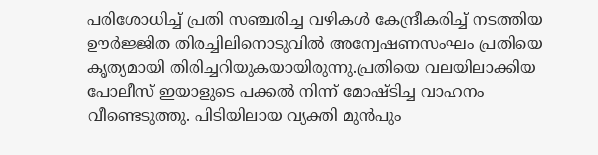പരിശോധിച്ച് പ്രതി സഞ്ചരിച്ച വഴികൾ കേന്ദ്രീകരിച്ച് നടത്തിയ ഊർജ്ജിത തിരച്ചിലിനൊടുവിൽ അന്വേഷണസംഘം പ്രതിയെ കൃത്യമായി തിരിച്ചറിയുകയായിരുന്നു.പ്രതിയെ വലയിലാക്കിയ പോലീസ് ഇയാളുടെ പക്കൽ നിന്ന് മോഷ്ടിച്ച വാഹനം വീണ്ടെടുത്തു. പിടിയിലായ വ്യക്തി മുൻപും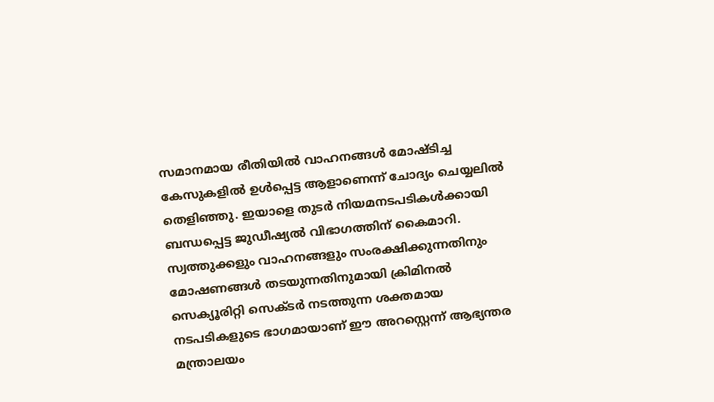സമാനമായ രീതിയിൽ വാഹനങ്ങൾ മോഷ്ടിച്ച കേസുകളിൽ ഉൾപ്പെട്ട ആളാണെന്ന് ചോദ്യം ചെയ്യലിൽ തെളിഞ്ഞു. ഇയാളെ തുടർ നിയമനടപടികൾക്കായി ബന്ധപ്പെട്ട ജുഡീഷ്യൽ വിഭാഗത്തിന് കൈമാറി.
സ്വത്തുക്കളും വാഹനങ്ങളും സംരക്ഷിക്കുന്നതിനും മോഷണങ്ങൾ തടയുന്നതിനുമായി ക്രിമിനൽ സെക്യൂരിറ്റി സെക്ടർ നടത്തുന്ന ശക്തമായ നടപടികളുടെ ഭാഗമായാണ് ഈ അറസ്റ്റെന്ന് ആഭ്യന്തര മന്ത്രാലയം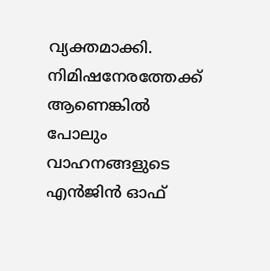വ്യക്തമാക്കി. നിമിഷനേരത്തേക്ക് ആണെങ്കിൽ പോലും വാഹനങ്ങളുടെ എൻജിൻ ഓഫ്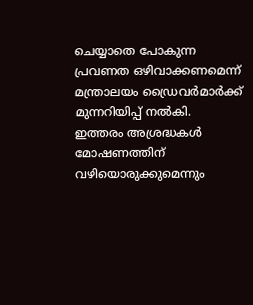ചെയ്യാതെ പോകുന്ന പ്രവണത ഒഴിവാക്കണമെന്ന് മന്ത്രാലയം ഡ്രൈവർമാർക്ക് മുന്നറിയിപ്പ് നൽകി. ഇത്തരം അശ്രദ്ധകൾ മോഷണത്തിന് വഴിയൊരുക്കുമെന്നും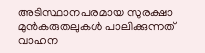അടിസ്ഥാനപരമായ സുരക്ഷാ മുൻകരുതലുകൾ പാലിക്കുന്നത് വാഹന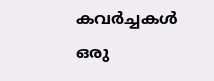കവർച്ചകൾ ഒരു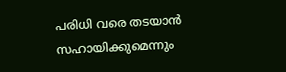പരിധി വരെ തടയാൻ സഹായിക്കുമെന്നും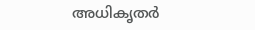അധികൃതർ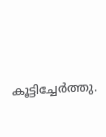കൂട്ടിച്ചേർത്തു.